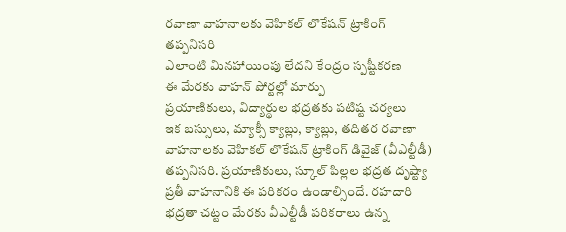రవాణా వాహనాలకు వెహికల్ లొకేషన్ ట్రాకింగ్ తప్పనిసరి
ఎలాంటి మినహాయింపు లేదని కేంద్రం స్పష్టీకరణ
ఈ మేరకు వాహన్ పోర్టల్లో మార్పు
ప్రయాణికులు, విద్యార్థుల భద్రతకు పటిష్ట చర్యలు
ఇక బస్సులు, మ్యాక్సీ క్యాబ్లు, క్యాబ్లు, తదితర రవాణా వాహనాలకు వెహికల్ లొకేషన్ ట్రాకింగ్ డివైజ్ (వీఎల్టీడీ) తప్పనిసరి. ప్రయాణికులు, స్కూల్ పిల్లల భద్రత దృష్ట్యా ప్రతీ వాహనానికి ఈ పరికరం ఉండాల్సిందే. రహదారి భద్రతా చట్టం మేరకు వీఎల్టీడీ పరికరాలు ఉన్న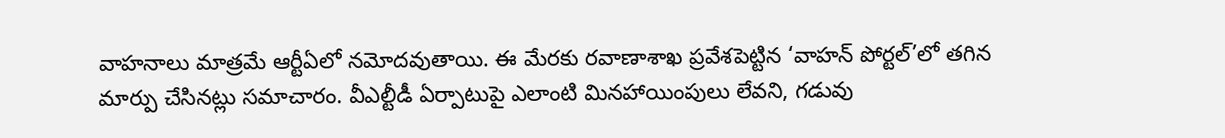వాహనాలు మాత్రమే ఆర్టీఏలో నమోదవుతాయి. ఈ మేరకు రవాణాశాఖ ప్రవేశపెట్టిన ‘వాహన్ పోర్టల్’లో తగిన మార్పు చేసినట్లు సమాచారం. వీఎల్టీడీ ఏర్పాటుపై ఎలాంటి మినహాయింపులు లేవని, గడువు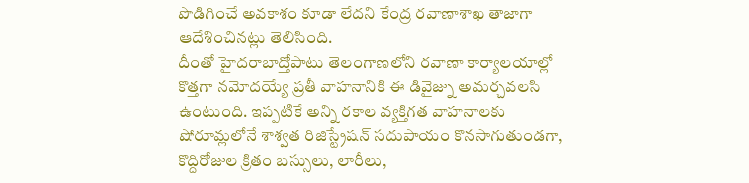పొడిగించే అవకాశం కూడా లేదని కేంద్ర రవాణాశాఖ తాజాగా ఆదేశించినట్లు తెలిసింది.
దీంతో హైదరాబాద్తోపాటు తెలంగాణలోని రవాణా కార్యాలయాల్లో కొత్తగా నమోదయ్యే ప్రతీ వాహనానికి ఈ డివైజ్ను అమర్చవలసి ఉంటుంది. ఇప్పటికే అన్ని రకాల వ్యక్తిగత వాహనాలకు షోరూమ్లలోనే శాశ్వత రిజిస్ట్రేషన్ సదుపాయం కొనసాగుతుండగా, కొద్దిరోజుల క్రితం బస్సులు, లారీలు,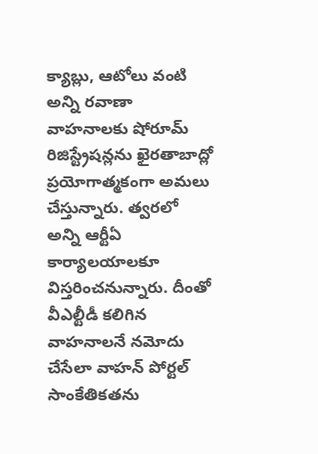క్యాబ్లు, ఆటోలు వంటి అన్ని రవాణా వాహనాలకు షోరూమ్ రిజిస్ట్రేషన్లను ఖైరతాబాద్లో ప్రయోగాత్మకంగా అమలు చేస్తున్నారు. త్వరలో అన్ని ఆర్టీఏ కార్యాలయాలకూ విస్తరించనున్నారు. దీంతో వీఎల్టీడీ కలిగిన వాహనాలనే నమోదు చేసేలా వాహన్ పోర్టల్ సాంకేతికతను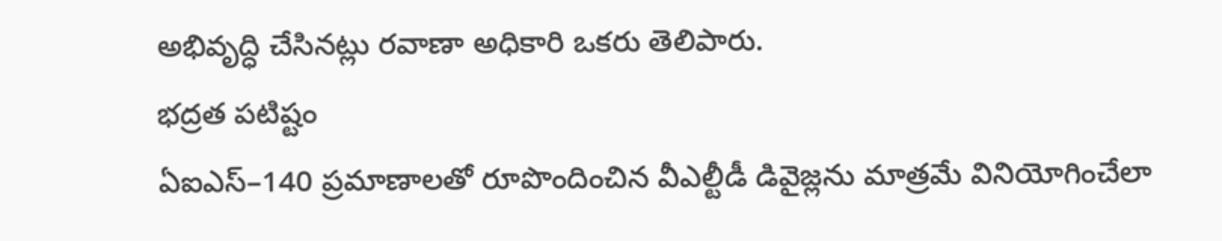అభివృద్ధి చేసినట్లు రవాణా అధికారి ఒకరు తెలిపారు.
భద్రత పటిష్టం
ఏఐఎస్–140 ప్రమాణాలతో రూపొందించిన వీఎల్టీడీ డివైజ్లను మాత్రమే వినియోగించేలా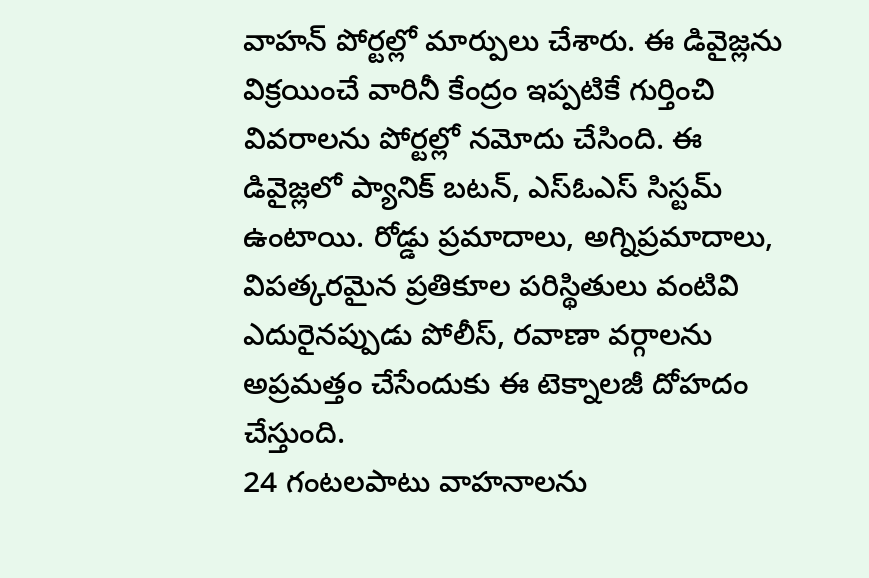వాహన్ పోర్టల్లో మార్పులు చేశారు. ఈ డివైజ్లను విక్రయించే వారినీ కేంద్రం ఇప్పటికే గుర్తించి వివరాలను పోర్టల్లో నమోదు చేసింది. ఈ డివైజ్లలో ప్యానిక్ బటన్, ఎస్ఓఎస్ సిస్టమ్ ఉంటాయి. రోడ్డు ప్రమాదాలు, అగ్నిప్రమాదాలు, విపత్కరమైన ప్రతికూల పరిస్థితులు వంటివి ఎదురైనప్పుడు పోలీస్, రవాణా వర్గాలను అప్రమత్తం చేసేందుకు ఈ టెక్నాలజీ దోహదం చేస్తుంది.
24 గంటలపాటు వాహనాలను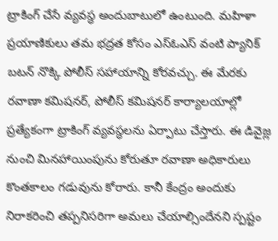ట్రాకింగ్ చేసే వ్యవస్థ అందుబాటులో ఉంటుంది. మహిళా ప్రయాణికులు తమ భద్రత కోసం ఎస్ఓఎస్ వంటి ప్యానిక్ బటన్ నొక్కి పోలీస్ సహాయాన్ని కోరవచ్చు. ఈ మేరకు రవాణా కమిషనర్, పోలీస్ కమిషనర్ కార్యాలయాల్లో ప్రత్యేకంగా ట్రాకింగ్ వ్యవస్థలను ఏర్పాటు చేస్తారు. ఈ డివైజ్ల నుంచి మినహాయింపును కోరుతూ రవాణా అధికారులు కొంతకాలం గడువును కోరారు. కానీ కేంద్రం అందుకు నిరాకరించి తప్పనిసరిగా అమలు చేయాల్సిందేనని స్పష్టం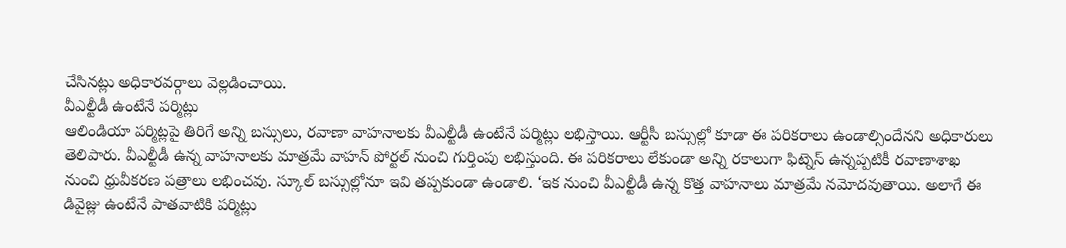చేసినట్లు అధికారవర్గాలు వెల్లడించాయి.
వీఎల్టీడీ ఉంటేనే పర్మిట్లు
ఆలిండియా పర్మిట్లపై తిరిగే అన్ని బస్సులు, రవాణా వాహనాలకు వీఎల్టీడీ ఉంటేనే పర్మిట్లు లభిస్తాయి. ఆర్టీసీ బస్సుల్లో కూడా ఈ పరికరాలు ఉండాల్సిందేనని అధికారులు తెలిపారు. వీఎల్టీడీ ఉన్న వాహనాలకు మాత్రమే వాహన్ పోర్టల్ నుంచి గుర్తింపు లభిస్తుంది. ఈ పరికరాలు లేకుండా అన్ని రకాలుగా ఫిట్నెస్ ఉన్నప్పటికీ రవాణాశాఖ నుంచి ధ్రువీకరణ పత్రాలు లభించవు. స్కూల్ బస్సుల్లోనూ ఇవి తప్పకుండా ఉండాలి. ‘ఇక నుంచి వీఎల్టీడీ ఉన్న కొత్త వాహనాలు మాత్రమే నమోదవుతాయి. అలాగే ఈ డివైజ్లు ఉంటేనే పాతవాటికి పర్మిట్లు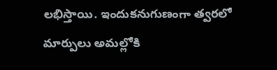లభిస్తాయి. ఇందుకనుగుణంగా త్వరలో మార్పులు అమల్లోకి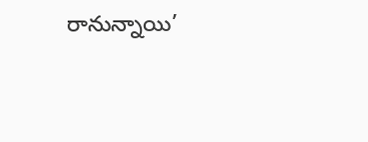రానున్నాయి’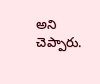అని చెప్పారు.